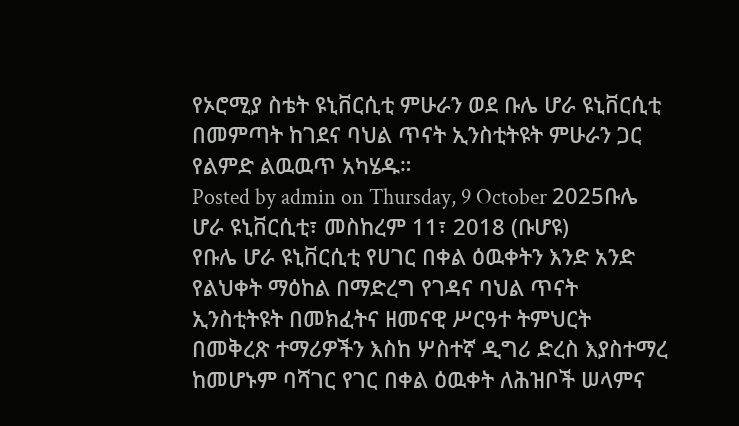የኦሮሚያ ስቴት ዩኒቨርሲቲ ምሁራን ወደ ቡሌ ሆራ ዩኒቨርሲቲ በመምጣት ከገደና ባህል ጥናት ኢንስቲትዩት ምሁራን ጋር የልምድ ልዉዉጥ አካሄዱ።
Posted by admin on Thursday, 9 October 2025ቡሌ ሆራ ዩኒቨርሲቲ፣ መስከረም 11፣ 2018 (ቡሆዩ)
የቡሌ ሆራ ዩኒቨርሲቲ የሀገር በቀል ዕዉቀትን እንድ አንድ የልህቀት ማዕከል በማድረግ የገዳና ባህል ጥናት ኢንስቲትዩት በመክፈትና ዘመናዊ ሥርዓተ ትምህርት በመቅረጽ ተማሪዎችን እስከ ሦስተኛ ዲግሪ ድረስ እያስተማረ ከመሆኑም ባሻገር የገር በቀል ዕዉቀት ለሕዝቦች ሠላምና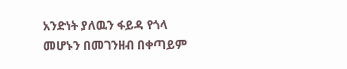አንድነት ያለዉን ፋይዳ የጎላ መሆኑን በመገንዘብ በቀጣይም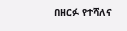በዘርፉ የተሻለና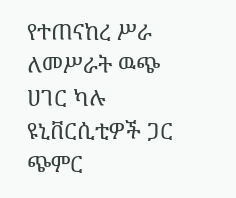የተጠናከረ ሥራ ለመሥራት ዉጭ ሀገር ካሉ ዩኒቨርሲቲዎች ጋር ጭምር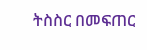ትስስር በመፍጠር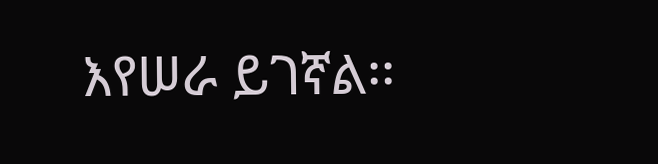እየሠራ ይገኛል፡፡